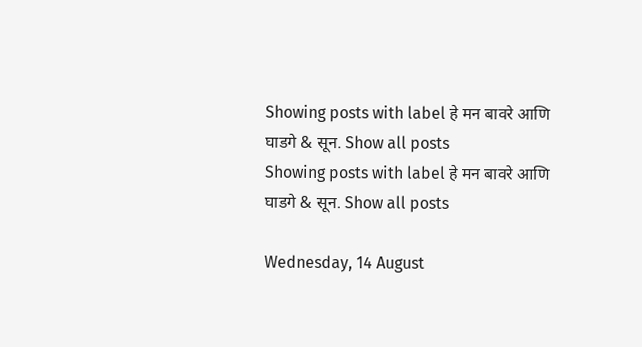Showing posts with label हे मन बावरे आणि घाडगे & सून. Show all posts
Showing posts with label हे मन बावरे आणि घाडगे & सून. Show all posts

Wednesday, 14 August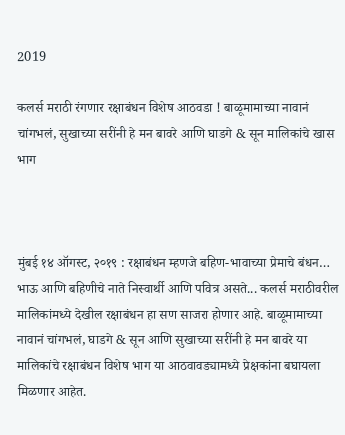2019

कलर्स मराठी रंगणार रक्षाबंधन विशेष आठवडा ! बाळूमामाच्या नावानं चांगभलं, सुखाच्या सरींनी हे मन बावरे आणि घाडगे & सून मालिकांचे खास भाग



मुंबई १४ ऑगस्ट, २०१९ : रक्षाबंधन म्हणजे बहिण-भावाच्या प्रेमाचे बंधन… भाऊ आणि बहिणीचे नाते निस्वार्थी आणि पवित्र असते... कलर्स मराठीवरील मालिकांमध्ये देखील रक्षाबंधन हा सण साजरा होणार आहे. बाळूमामाच्या नावानं चांगभलं, घाडगे & सून आणि सुखाच्या सरींनी हे मन बावरे या मालिकांचे रक्षाबंधन विशेष भाग या आठवावड्यामध्ये प्रेक्षकांना बघायला मिळणार आहेत.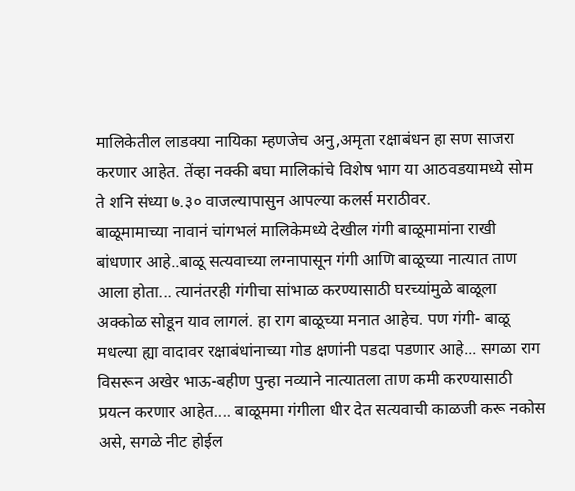मालिकेतील लाडक्या नायिका म्हणजेच अनु,अमृता रक्षाबंधन हा सण साजरा करणार आहेत. तेंव्हा नक्की बघा मालिकांचे विशेष भाग या आठवडयामध्ये सोम ते शनि संध्या ७.३० वाजल्यापासुन आपल्या कलर्स मराठीवर.
बाळूमामाच्या नावानं चांगभलं मालिकेमध्ये देखील गंगी बाळूमामांना राखी बांधणार आहे..बाळू सत्यवाच्या लग्नापासून गंगी आणि बाळूच्या नात्यात ताण आला होता... त्यानंतरही गंगीचा सांभाळ करण्यासाठी घरच्यांमुळे बाळूला अक्कोळ सोडून याव लागलं. हा राग बाळूच्या मनात आहेच. पण गंगी- बाळू मधल्या ह्या वादावर रक्षाबंधांनाच्या गोड क्षणांनी पडदा पडणार आहे... सगळा राग विसरून अखेर भाऊ-बहीण पुन्हा नव्याने नात्यातला ताण कमी करण्यासाठी प्रयत्न करणार आहेत.... बाळूममा गंगीला धीर देत सत्यवाची काळजी करू नकोस असे, सगळे नीट होईल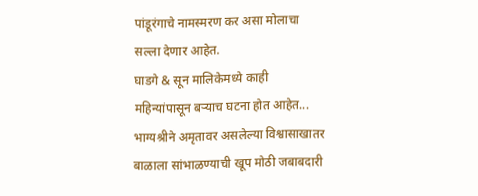पांडूरंगाचे नामस्मरण कर असा मोलाचा सल्ला देणार आहेत.
घाडगे & सून मालिकेमध्ये काही महिन्यांपासून बर्‍याच घटना होत आहेत... भाग्यश्रीने अमृतावर असलेल्या विश्वासाखातर बाळाला सांभाळण्याची खूप मोठी जबाबदारी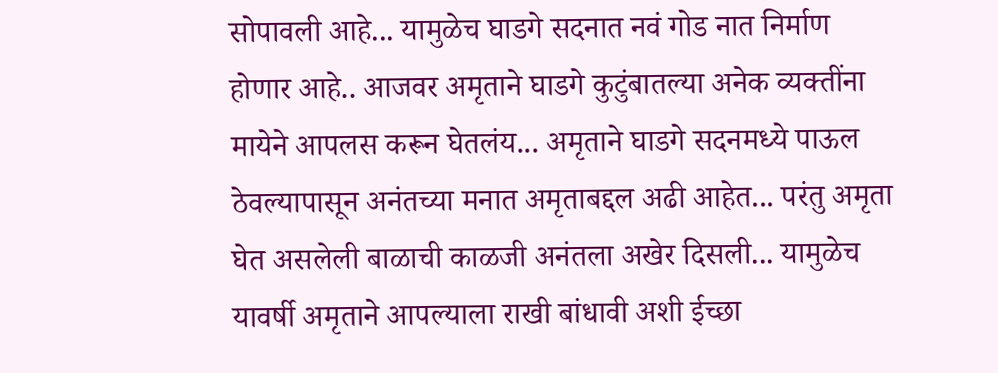सोपावली आहे... यामुळेच घाडगे सदनात नवं गोड नात निर्माण होणार आहे.. आजवर अमृताने घाडगे कुटुंबातल्या अनेक व्यक्तींना मायेने आपलस करून घेतलंय... अमृताने घाडगे सदनमध्ये पाऊल ठेवल्यापासून अनंतच्या मनात अमृताबद्दल अढी आहेत... परंतु अमृता घेत असलेली बाळाची काळजी अनंतला अखेर दिसली... यामुळेच यावर्षी अमृताने आपल्याला राखी बांधावी अशी ईच्छा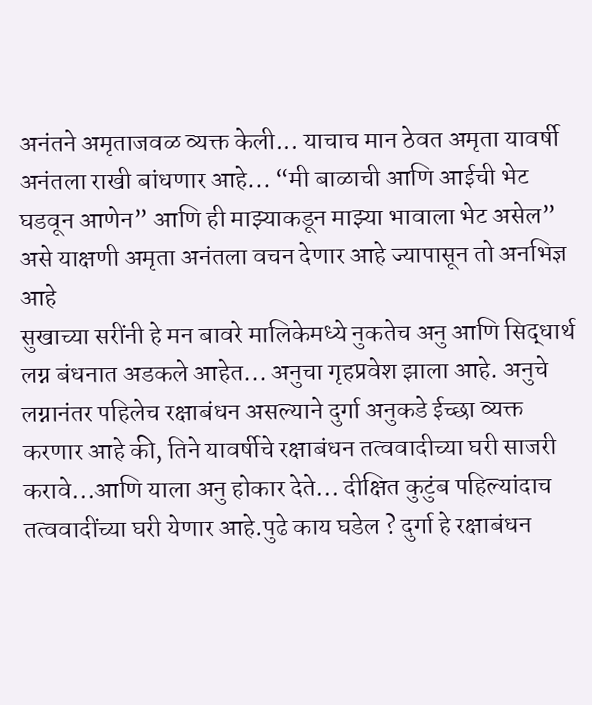अनंतने अमृताजवळ व्यक्त केली... याचाच मान ठेवत अमृता यावर्षी अनंतला राखी बांधणार आहे... “मी बाळाची आणि आईची भेट घडवून आणेन” आणि ही माझ्याकडून माझ्या भावाला भेट असेल” असे याक्षणी अमृता अनंतला वचन देणार आहे ज्यापासून तो अनभिज्ञ आहे
सुखाच्या सरींनी हे मन बावरे मालिकेमध्ये नुकतेच अनु आणि सिद्धार्थ लग्न बंधनात अडकले आहेत... अनुचा गृहप्रवेश झाला आहे. अनुचे लग्नानंतर पहिलेच रक्षाबंधन असल्याने दुर्गा अनुकडे ईच्छा व्यक्त करणार आहे की, तिने यावर्षीचे रक्षाबंधन तत्ववादीच्या घरी साजरी करावे...आणि याला अनु होकार देते... दीक्षित कुटुंब पहिल्यांदाच तत्ववादींच्या घरी येणार आहे.पुढे काय घडेल ? दुर्गा हे रक्षाबंधन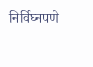निर्विघ्नपणे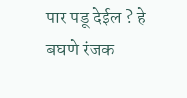पार पडू देईल ? हे बघणे रंजक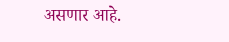असणार आहे.